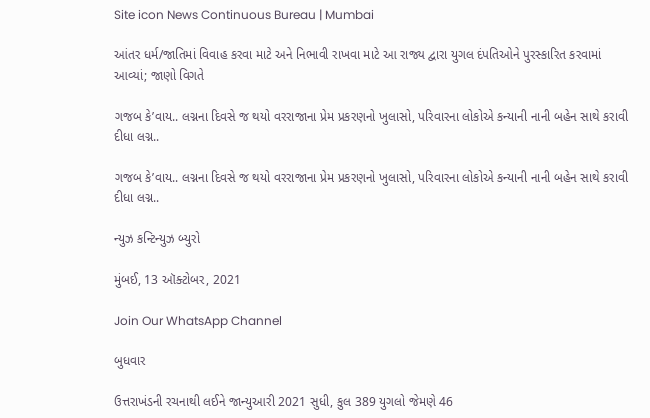Site icon News Continuous Bureau | Mumbai

આંતર ધર્મ/જાતિમાં વિવાહ કરવા માટે અને નિભાવી રાખવા માટે આ રાજ્ય દ્વારા યુગલ દંપતિઓને પુરસ્કારિત કરવામાં આવ્યાં; જાણો વિગતે

ગજબ કે’વાય.. લગ્નના દિવસે જ થયો વરરાજાના પ્રેમ પ્રકરણનો ખુલાસો, પરિવારના લોકોએ કન્યાની નાની બહેન સાથે કરાવી દીધા લગ્ન..

ગજબ કે’વાય.. લગ્નના દિવસે જ થયો વરરાજાના પ્રેમ પ્રકરણનો ખુલાસો, પરિવારના લોકોએ કન્યાની નાની બહેન સાથે કરાવી દીધા લગ્ન..

ન્યુઝ કન્ટિન્યુઝ બ્યુરો

મુંબઈ, 13 ઑક્ટોબર, 2021

Join Our WhatsApp Channel

બુધવાર

ઉત્તરાખંડની રચનાથી લઈને જાન્યુઆરી 2021 સુધી, કુલ 389 યુગલો જેમણે 46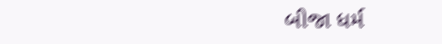બીજા ધર્મ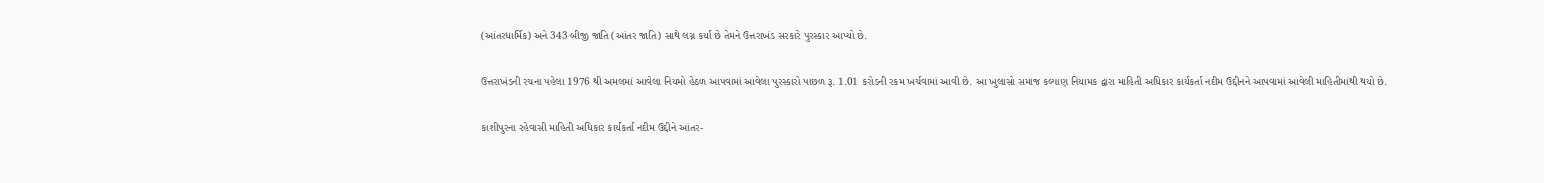(આંતરધાર્મિક) અને 343 બીજી જાતિ (આંતર જાતિ) સાથે લગ્ન કર્યા છે તેમને ઉત્તરાખંડ સરકારે પુરસ્કાર આપ્યો છે.

ઉત્તરાખંડની રચના પહેલા 1976 થી અમલમાં આવેલા નિયમો હેઠળ આપવામાં આવેલા પુરસ્કારો પાછળ રૂ. 1.01 કરોડની રકમ ખર્ચવામાં આવી છે. આ ખુલાસો સમાજ કલ્યાણ નિયામક દ્વારા માહિતી અધિકાર કાર્યકર્તા નદીમ ઉદ્દીનને આપવામાં આવેલી માહિતીમાંથી થયો છે.

કાશીપુરના રહેવાસી માહિતી અધિકાર કાર્યકર્તા નદીમ ઉદ્દીને આંતર-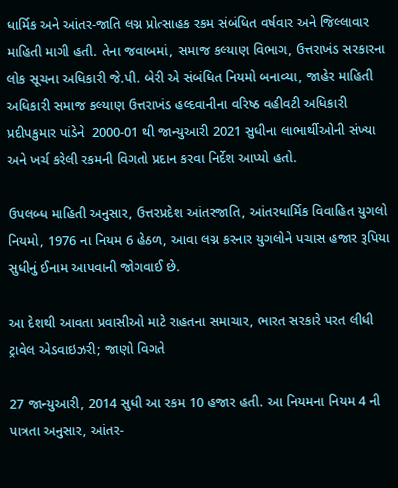ધાર્મિક અને આંતર-જાતિ લગ્ન પ્રોત્સાહક રકમ સંબંધિત વર્ષવાર અને જિલ્લાવાર માહિતી માગી હતી. તેના જવાબમાં, સમાજ કલ્યાણ વિભાગ, ઉત્તરાખંડ સરકારના લોક સૂચના અધિકારી જે.પી. બેરી એ સંબંધિત નિયમો બનાવ્યા, જાહેર માહિતી અધિકારી સમાજ કલ્યાણ ઉત્તરાખંડ હલ્દવાનીના વરિષ્ઠ વહીવટી અધિકારી  પ્રદીપકુમાર પાંડેને  2000-01 થી જાન્યુઆરી 2021 સુધીના લાભાર્થીઓની સંખ્યા અને ખર્ચ કરેલી રકમની વિગતો પ્રદાન કરવા નિર્દેશ આપ્યો હતો.

ઉપલબ્ધ માહિતી અનુસાર, ઉત્તરપ્રદેશ આંતરજાતિ, આંતરધાર્મિક વિવાહિત યુગલો નિયમો, 1976 ના નિયમ 6 હેઠળ, આવા લગ્ન કરનાર યુગલોને પચાસ હજાર રૂપિયા સુધીનું ઈનામ આપવાની જોગવાઈ છે.

આ દેશથી આવતા પ્રવાસીઓ માટે રાહતના સમાચાર, ભારત સરકારે પરત લીધી ટ્રાવેલ એડવાઇઝરી; જાણો વિગતે

27 જાન્યુઆરી, 2014 સુધી આ રકમ 10 હજાર હતી. આ નિયમના નિયમ 4 ની પાત્રતા અનુસાર, આંતર-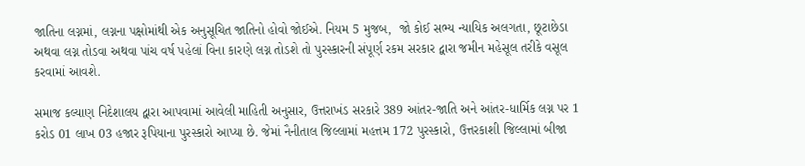જાતિના લગ્નમાં, લગ્નના પક્ષોમાંથી એક અનુસૂચિત જાતિનો હોવો જોઈએ. નિયમ 5 મુજબ,  જો કોઈ સભ્ય ન્યાયિક અલગતા, છૂટાછેડા અથવા લગ્ન તોડવા અથવા પાંચ વર્ષ પહેલાં વિના કારણે લગ્ન તોડશે તો પુરસ્કારની સંપૂર્ણ રકમ સરકાર દ્વારા જમીન મહેસૂલ તરીકે વસૂલ કરવામાં આવશે.

સમાજ કલ્યાણ નિદેશાલય દ્વારા આપવામાં આવેલી માહિતી અનુસાર, ઉત્તરાખંડ સરકારે 389 આંતર-જાતિ અને આંતર-ધાર્મિક લગ્ન પર 1 કરોડ 01 લાખ 03 હજાર રૂપિયાના પુરસ્કારો આપ્યા છે. જેમાં નૈનીતાલ જિલ્લામાં મહત્તમ 172 પુરસ્કારો, ઉત્તરકાશી જિલ્લામાં બીજા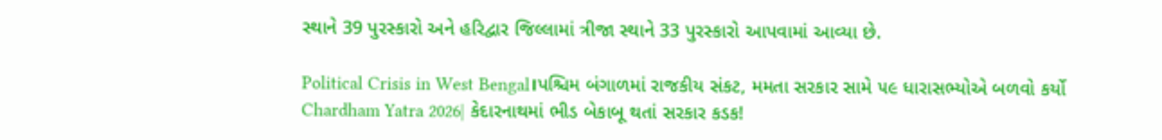સ્થાને 39 પુરસ્કારો અને હરિદ્વાર જિલ્લામાં ત્રીજા સ્થાને 33 પુરસ્કારો આપવામાં આવ્યા છે.

Political Crisis in West Bengal।પશ્ચિમ બંગાળમાં રાજકીય સંકટ, મમતા સરકાર સામે ૫૯ ધારાસભ્યોએ બળવો કર્યો
Chardham Yatra 2026| કેદારનાથમાં ભીડ બેકાબૂ થતાં સરકાર કડક!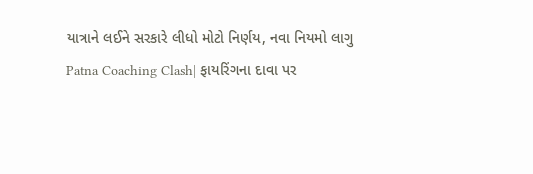યાત્રાને લઈને સરકારે લીધો મોટો નિર્ણય, નવા નિયમો લાગુ
Patna Coaching Clash| ફાયરિંગના દાવા પર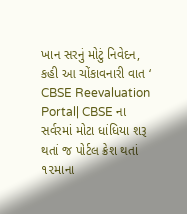ખાન સરનું મોટું નિવેદન, કહી આ ચોંકાવનારી વાત ‘
CBSE Reevaluation Portal| CBSE ના સર્વરમાં મોટા ધાંધિયા શરૂ થતાં જ પોર્ટલ ક્રેશ થતાં ૧૨માના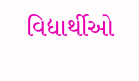વિદ્યાર્થીઓ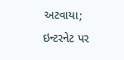અટવાયા; ઇન્ટરનેટ પર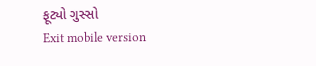ફૂટ્યો ગુસ્સો
Exit mobile version